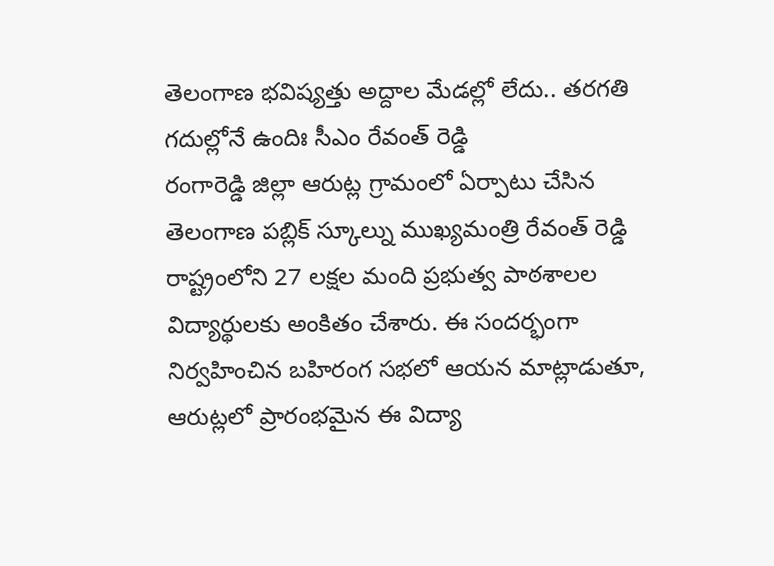తెలంగాణ భవిష్యత్తు అద్దాల మేడల్లో లేదు.. తరగతి గదుల్లోనే ఉందిః సీఎం రేవంత్ రెడ్డి
రంగారెడ్డి జిల్లా ఆరుట్ల గ్రామంలో ఏర్పాటు చేసిన తెలంగాణ పబ్లిక్ స్కూల్ను ముఖ్యమంత్రి రేవంత్ రెడ్డి రాష్ట్రంలోని 27 లక్షల మంది ప్రభుత్వ పాఠశాలల విద్యార్థులకు అంకితం చేశారు. ఈ సందర్భంగా నిర్వహించిన బహిరంగ సభలో ఆయన మాట్లాడుతూ, ఆరుట్లలో ప్రారంభమైన ఈ విద్యా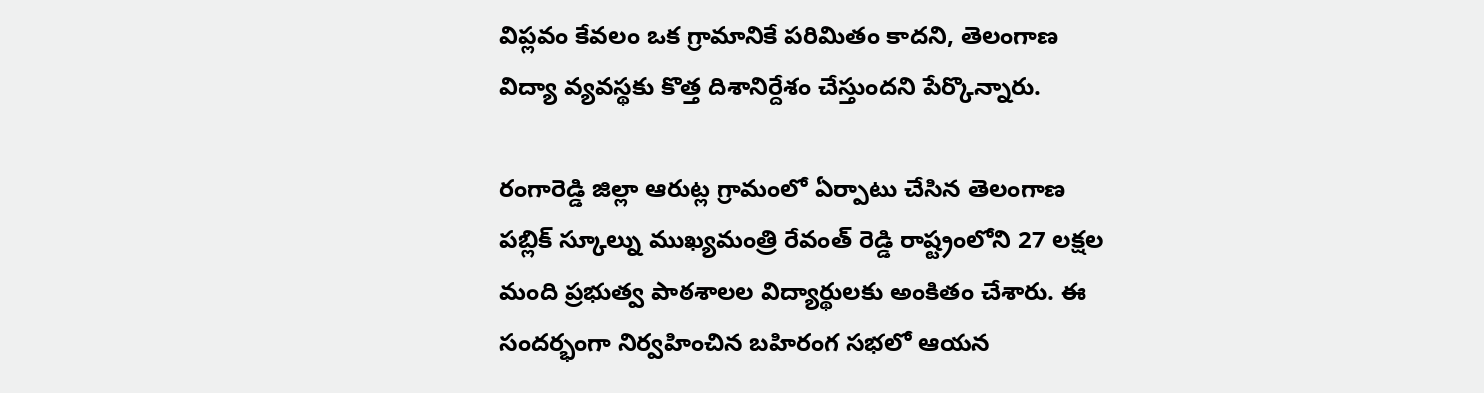విప్లవం కేవలం ఒక గ్రామానికే పరిమితం కాదని, తెలంగాణ విద్యా వ్యవస్థకు కొత్త దిశానిర్దేశం చేస్తుందని పేర్కొన్నారు.

రంగారెడ్డి జిల్లా ఆరుట్ల గ్రామంలో ఏర్పాటు చేసిన తెలంగాణ పబ్లిక్ స్కూల్ను ముఖ్యమంత్రి రేవంత్ రెడ్డి రాష్ట్రంలోని 27 లక్షల మంది ప్రభుత్వ పాఠశాలల విద్యార్థులకు అంకితం చేశారు. ఈ సందర్భంగా నిర్వహించిన బహిరంగ సభలో ఆయన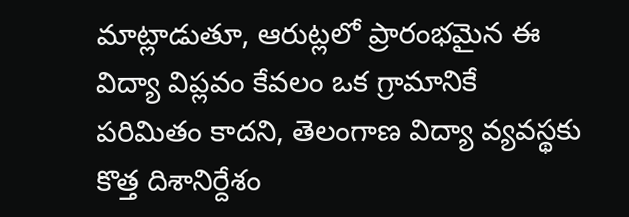మాట్లాడుతూ, ఆరుట్లలో ప్రారంభమైన ఈ విద్యా విప్లవం కేవలం ఒక గ్రామానికే పరిమితం కాదని, తెలంగాణ విద్యా వ్యవస్థకు కొత్త దిశానిర్దేశం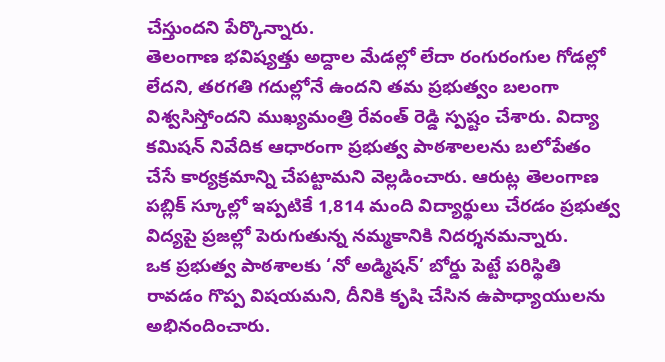చేస్తుందని పేర్కొన్నారు.
తెలంగాణ భవిష్యత్తు అద్దాల మేడల్లో లేదా రంగురంగుల గోడల్లో లేదని, తరగతి గదుల్లోనే ఉందని తమ ప్రభుత్వం బలంగా విశ్వసిస్తోందని ముఖ్యమంత్రి రేవంత్ రెడ్డి స్పష్టం చేశారు. విద్యా కమిషన్ నివేదిక ఆధారంగా ప్రభుత్వ పాఠశాలలను బలోపేతం చేసే కార్యక్రమాన్ని చేపట్టామని వెల్లడించారు. ఆరుట్ల తెలంగాణ పబ్లిక్ స్కూల్లో ఇప్పటికే 1,814 మంది విద్యార్థులు చేరడం ప్రభుత్వ విద్యపై ప్రజల్లో పెరుగుతున్న నమ్మకానికి నిదర్శనమన్నారు.
ఒక ప్రభుత్వ పాఠశాలకు ‘నో అడ్మిషన్’ బోర్డు పెట్టే పరిస్థితి రావడం గొప్ప విషయమని, దీనికి కృషి చేసిన ఉపాధ్యాయులను అభినందించారు.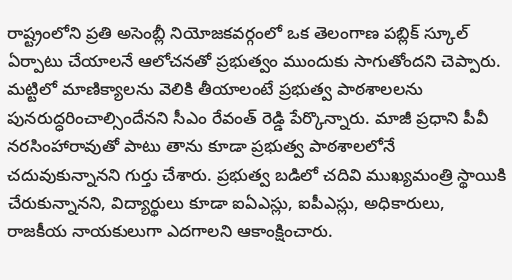రాష్ట్రంలోని ప్రతి అసెంబ్లీ నియోజకవర్గంలో ఒక తెలంగాణ పబ్లిక్ స్కూల్ ఏర్పాటు చేయాలనే ఆలోచనతో ప్రభుత్వం ముందుకు సాగుతోందని చెప్పారు. మట్టిలో మాణిక్యాలను వెలికి తీయాలంటే ప్రభుత్వ పాఠశాలలను పునరుద్ధరించాల్సిందేనని సీఎం రేవంత్ రెడ్డి పేర్కొన్నారు. మాజీ ప్రధాని పీవీ నరసింహారావుతో పాటు తాను కూడా ప్రభుత్వ పాఠశాలలోనే చదువుకున్నానని గుర్తు చేశారు. ప్రభుత్వ బడిలో చదివి ముఖ్యమంత్రి స్థాయికి చేరుకున్నానని, విద్యార్థులు కూడా ఐఏఎస్లు, ఐపీఎస్లు, అధికారులు, రాజకీయ నాయకులుగా ఎదగాలని ఆకాంక్షించారు.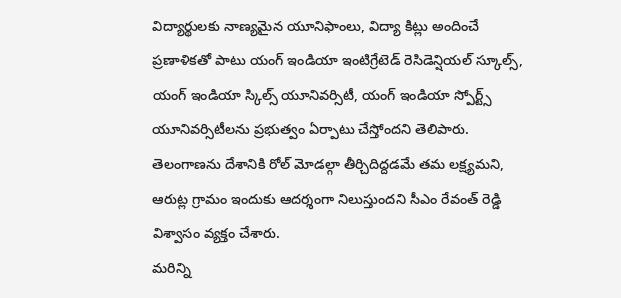విద్యార్థులకు నాణ్యమైన యూనిఫాంలు, విద్యా కిట్లు అందించే ప్రణాళికతో పాటు యంగ్ ఇండియా ఇంటిగ్రేటెడ్ రెసిడెన్షియల్ స్కూల్స్, యంగ్ ఇండియా స్కిల్స్ యూనివర్సిటీ, యంగ్ ఇండియా స్పోర్ట్స్ యూనివర్సిటీలను ప్రభుత్వం ఏర్పాటు చేస్తోందని తెలిపారు. తెలంగాణను దేశానికి రోల్ మోడల్గా తీర్చిదిద్దడమే తమ లక్ష్యమని, ఆరుట్ల గ్రామం ఇందుకు ఆదర్శంగా నిలుస్తుందని సీఎం రేవంత్ రెడ్డి విశ్వాసం వ్యక్తం చేశారు.
మరిన్ని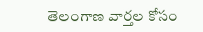తెలంగాణ వార్తల కోసం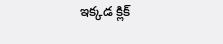ఇక్కడ క్లిక్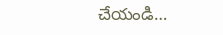చేయండి…